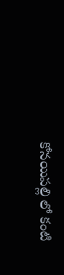కోనయిపల్లి లో కంటి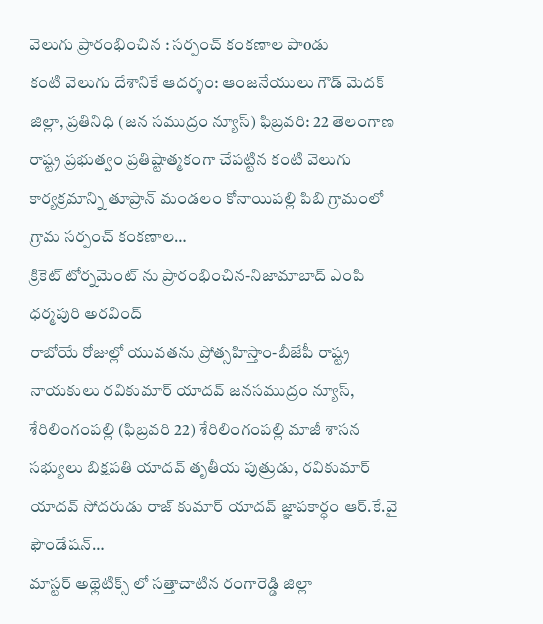వెలుగు ప్రారంభించిన : సర్పంచ్ కంకణాల పాoడు
కంటి వెలుగు దేశానికే ఆదర్శం: ఆంజనేయులు గౌడ్ మెదక్ జిల్లా, ప్రతినిధి (జన సముద్రం న్యూస్) ఫిబ్రవరి: 22 తెలంగాణ రాష్ట్ర ప్రభుత్వం ప్రతిష్టాత్మకంగా చేపట్టిన కంటి వెలుగు కార్యక్రమాన్ని తూప్రాన్ మండలం కోనాయిపల్లి పిబి గ్రామంలో గ్రామ సర్పంచ్ కంకణాల…
క్రికెట్ టోర్నమెంట్ ను ప్రారంభించిన-నిజామాబాద్ ఎంపి ధర్మపురి అరవింద్
రాబోయే రోజుల్లో యువతను ప్రోత్సహిస్తాం-బీజేపీ రాష్ట్ర నాయకులు రవికుమార్ యాదవ్ జనసముద్రం న్యూస్, శేరిలింగంపల్లి (ఫిబ్రవరి 22) శేరిలింగంపల్లి మాజీ శాసన సభ్యులు బిక్షపతి యాదవ్ తృతీయ పుత్రుడు, రవికుమార్ యాదవ్ సోదరుడు రాజ్ కుమార్ యాదవ్ జ్ఞాపకార్ధం ఆర్.కే.వై ఫౌండేషన్…
మాస్టర్ అథ్లెటిక్స్ లో సత్తాచాటిన రంగారెడ్డి జిల్లా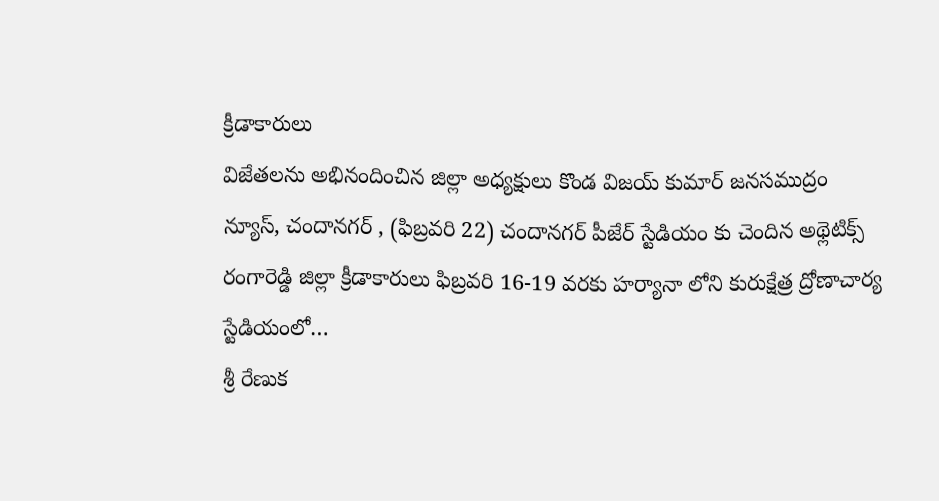క్రీడాకారులు
విజేతలను అభినందించిన జిల్లా అధ్యక్షులు కొండ విజయ్ కుమార్ జనసముద్రం న్యూస్, చందానగర్ , (ఫిబ్రవరి 22) చందానగర్ పీజేర్ స్టేడియం కు చెందిన అథ్లెటిక్స్ రంగారెడ్డి జిల్లా క్రీడాకారులు ఫిబ్రవరి 16-19 వరకు హర్యానా లోని కురుక్షేత్ర ద్రోణాచార్య స్టేడియంలో…
శ్రీ రేణుక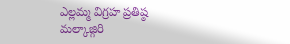ఎల్లమ్మ విగ్రహ ప్రతిష్ఠ
మల్కాజ్గిరి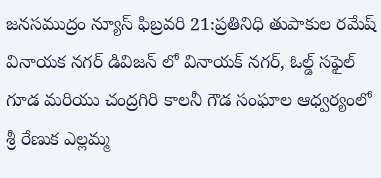జనసముద్రం న్యూస్ ఫిబ్రవరి 21:ప్రతినిధి తుపాకుల రమేష్ వినాయక నగర్ డివిజన్ లో వినాయక్ నగర్, ఓల్డ్ సఫైల్ గూడ మరియు చంద్రగిరి కాలనీ గౌడ సంఘాల ఆధ్వర్యంలో శ్రీ రేణుక ఎల్లమ్మ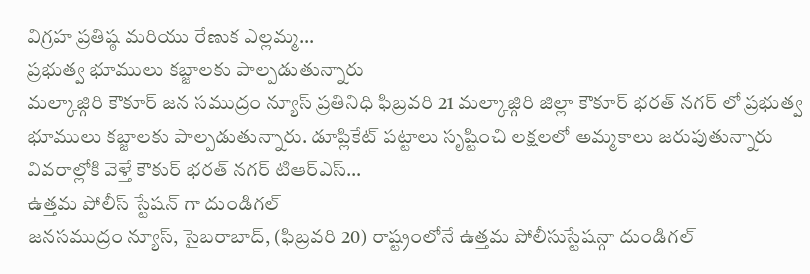విగ్రహ ప్రతిష్ఠ మరియు రేణుక ఎల్లమ్మ…
ప్రభుత్వ భూములు కబ్జాలకు పాల్పడుతున్నారు
మల్కాజ్గిరి కౌకూర్ జన సముద్రం న్యూస్ ప్రతినిధి ఫిబ్రవరి 21 మల్కాజ్గిరి జిల్లా కౌకూర్ భరత్ నగర్ లో ప్రభుత్వ భూములు కబ్జాలకు పాల్పడుతున్నారు. డూప్లికేట్ పట్టాలు సృష్టించి లక్షలలో అమ్మకాలు జరుపుతున్నారు వివరాల్లోకి వెళ్తే కౌకుర్ భరత్ నగర్ టిఆర్ఎస్…
ఉత్తమ పోలీస్ స్టేషన్ గా దుండిగల్
జనసముద్రం న్యూస్, సైబరాబాద్, (ఫిబ్రవరి 20) రాష్ట్రంలోనే ఉత్తమ పోలీసుస్టేషన్గా దుండిగల్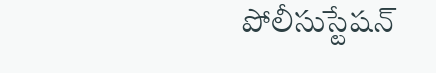పోలీసుస్టేషన్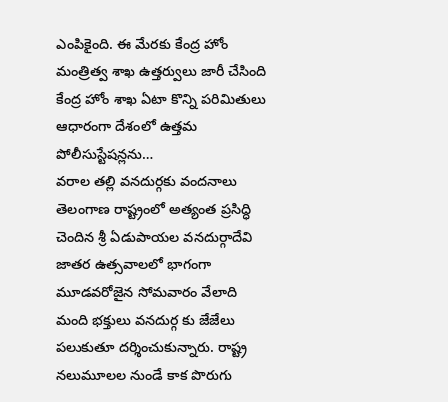ఎంపికైంది. ఈ మేరకు కేంద్ర హోం మంత్రిత్వ శాఖ ఉత్తర్వులు జారీ చేసింది కేంద్ర హోం శాఖ ఏటా కొన్ని పరిమితులు ఆధారంగా దేశంలో ఉత్తమ పోలీసుస్టేషన్లను…
వరాల తల్లి వనదుర్గకు వందనాలు
తెలంగాణ రాష్ట్రంలో అత్యంత ప్రసిద్ధి చెందిన శ్రీ ఏడుపాయల వనదుర్గాదేవి జాతర ఉత్సవాలలో భాగంగా మూడవరోజైన సోమవారం వేలాది మంది భక్తులు వనదుర్గ కు జేజేలు పలుకుతూ దర్శించుకున్నారు. రాష్ట్ర నలుమూలల నుండే కాక పొరుగు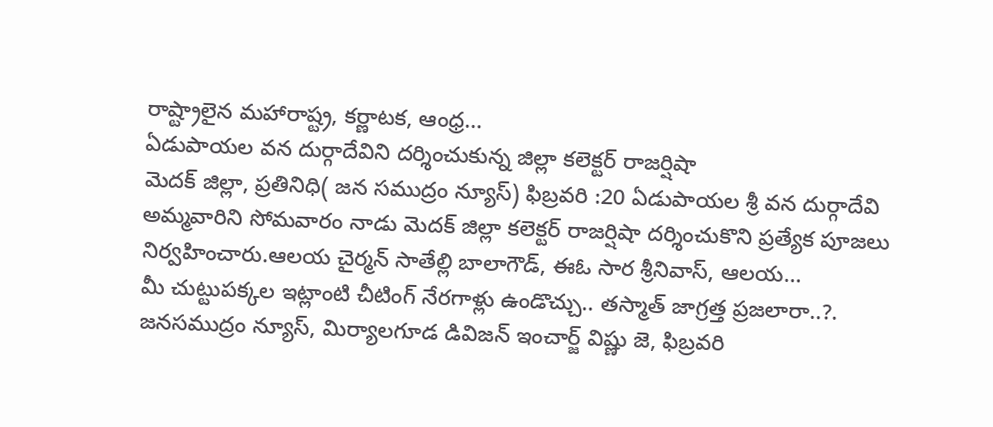రాష్ట్రాలైన మహారాష్ట్ర, కర్ణాటక, ఆంధ్ర…
ఏడుపాయల వన దుర్గాదేవిని దర్శించుకున్న జిల్లా కలెక్టర్ రాజర్షిషా
మెదక్ జిల్లా, ప్రతినిధి( జన సముద్రం న్యూస్) ఫిబ్రవరి :20 ఏడుపాయల శ్రీ వన దుర్గాదేవి అమ్మవారిని సోమవారం నాడు మెదక్ జిల్లా కలెక్టర్ రాజర్షిషా దర్శించుకొని ప్రత్యేక పూజలు నిర్వహించారు.ఆలయ చైర్మన్ సాతేల్లి బాలాగౌడ్, ఈఓ సార శ్రీనివాస్, ఆలయ…
మీ చుట్టుపక్కల ఇట్లాంటి చీటింగ్ నేరగాళ్లు ఉండొచ్చు.. తస్మాత్ జాగ్రత్త ప్రజలారా..?.
జనసముద్రం న్యూస్, మిర్యాలగూడ డివిజన్ ఇంచార్జ్ విష్ణు జె, ఫిబ్రవరి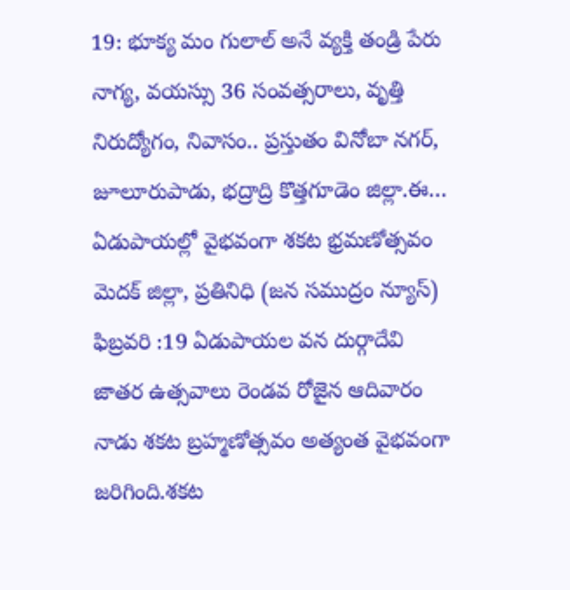19: భూక్య మం గులాల్ అనే వ్యక్తి తండ్రి పేరు నాగ్య, వయస్సు 36 సంవత్సరాలు, వృత్తి నిరుద్యోగం, నివాసం.. ప్రస్తుతం వినోబా నగర్, జూలూరుపాడు, భద్రాద్రి కొత్తగూడెం జిల్లా.ఈ…
ఏడుపాయల్లో వైభవంగా శకట భ్రమణోత్సవం
మెదక్ జిల్లా, ప్రతినిధి (జన సముద్రం న్యూస్) ఫిబ్రవరి :19 ఏడుపాయల వన దుర్గాదేవి జాతర ఉత్సవాలు రెండవ రోజైన ఆదివారం నాడు శకట బ్రహ్మణోత్సవం అత్యంత వైభవంగా జరిగింది.శకట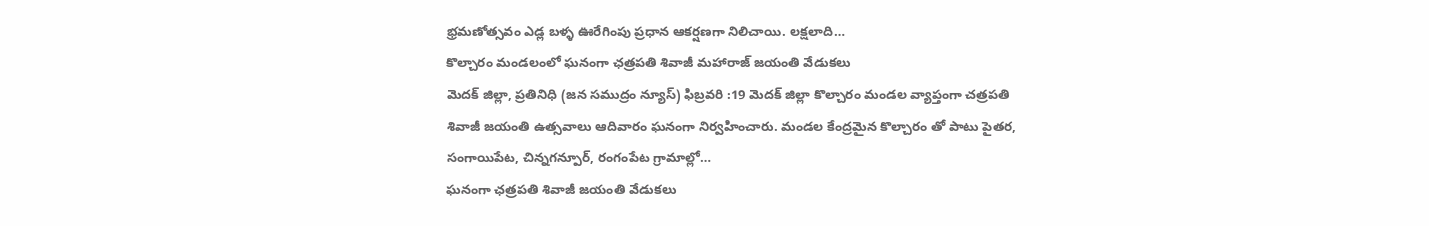భ్రమణోత్సవం ఎడ్ల బళ్ళ ఊరేగింపు ప్రధాన ఆకర్షణగా నిలిచాయి. లక్షలాది…
కొల్చారం మండలంలో ఘనంగా ఛత్రపతి శివాజీ మహారాజ్ జయంతి వేడుకలు
మెదక్ జిల్లా, ప్రతినిధి (జన సముద్రం న్యూస్) ఫిబ్రవరి :19 మెదక్ జిల్లా కొల్చారం మండల వ్యాప్తంగా చత్రపతి శివాజీ జయంతి ఉత్సవాలు ఆదివారం ఘనంగా నిర్వహించారు. మండల కేంద్రమైన కొల్చారం తో పాటు పైతర, సంగాయిపేట, చిన్నగన్పూర్, రంగంపేట గ్రామాల్లో…
ఘనంగా ఛత్రపతి శివాజీ జయంతి వేడుకలు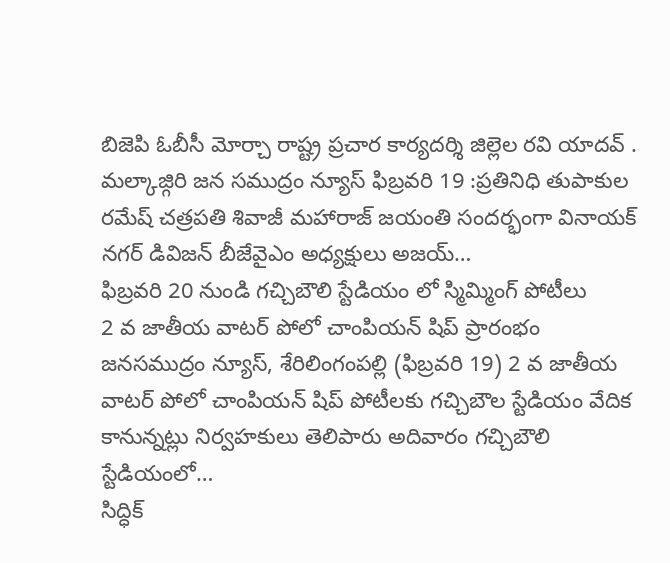బిజెపి ఓబీసీ మోర్చా రాష్ట్ర ప్రచార కార్యదర్శి జిల్లెల రవి యాదవ్ . మల్కాజ్గిరి జన సముద్రం న్యూస్ ఫిబ్రవరి 19 :ప్రతినిధి తుపాకుల రమేష్ చత్రపతి శివాజీ మహారాజ్ జయంతి సందర్భంగా వినాయక్ నగర్ డివిజన్ బీజేవైఎం అధ్యక్షులు అజయ్…
ఫిబ్రవరి 20 నుండి గచ్చిబౌలి స్టేడియం లో స్మిమ్మింగ్ పోటీలు
2 వ జాతీయ వాటర్ పోలో చాంపియన్ షిప్ ప్రారంభం జనసముద్రం న్యూస్, శేరిలింగంపల్లి (ఫిబ్రవరి 19) 2 వ జాతీయ వాటర్ పోలో చాంపియన్ షిప్ పోటీలకు గచ్చిబౌల స్టేడియం వేదిక కానున్నట్లు నిర్వహకులు తెలిపారు అదివారం గచ్చిబౌలి స్టేడియంలో…
సిద్ధిక్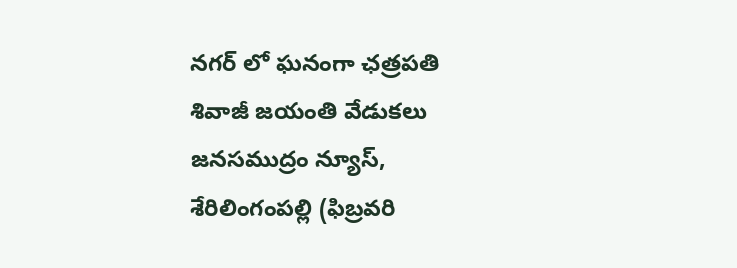నగర్ లో ఘనంగా ఛత్రపతి శివాజీ జయంతి వేడుకలు
జనసముద్రం న్యూస్, శేరిలింగంపల్లి (ఫిబ్రవరి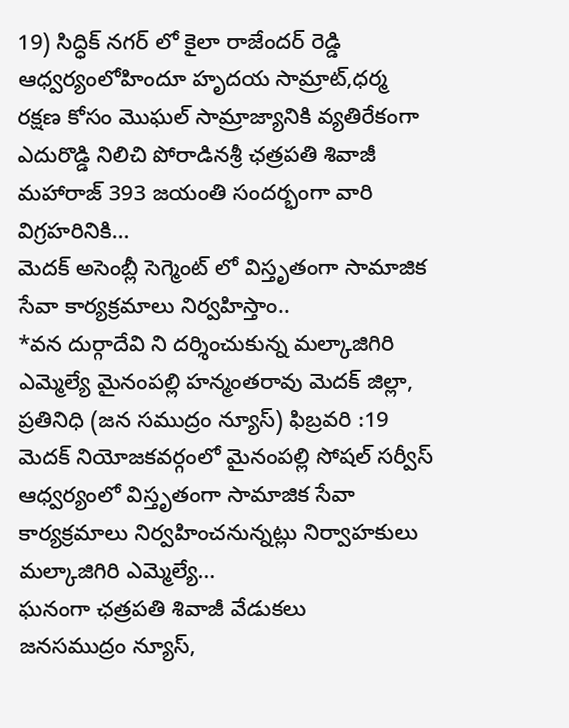19) సిద్ధిక్ నగర్ లో కైలా రాజేందర్ రెడ్డి ఆధ్వర్యంలోహిందూ హృదయ సామ్రాట్,ధర్మ రక్షణ కోసం మొఘల్ సామ్రాజ్యానికి వ్యతిరేకంగా ఎదురొడ్డి నిలిచి పోరాడినశ్రీ ఛత్రపతి శివాజీ మహారాజ్ 393 జయంతి సందర్భంగా వారి విగ్రహరినికి…
మెదక్ అసెంబ్లీ సెగ్మెంట్ లో విస్తృతంగా సామాజిక సేవా కార్యక్రమాలు నిర్వహిస్తాం..
*వన దుర్గాదేవి ని దర్శించుకున్న మల్కాజిగిరి ఎమ్మెల్యే మైనంపల్లి హన్మంతరావు మెదక్ జిల్లా, ప్రతినిధి (జన సముద్రం న్యూస్) ఫిబ్రవరి :19 మెదక్ నియోజకవర్గంలో మైనంపల్లి సోషల్ సర్వీస్ ఆధ్వర్యంలో విస్తృతంగా సామాజిక సేవా కార్యక్రమాలు నిర్వహించనున్నట్లు నిర్వాహకులు మల్కాజిగిరి ఎమ్మెల్యే…
ఘనంగా ఛత్రపతి శివాజీ వేడుకలు
జనసముద్రం న్యూస్,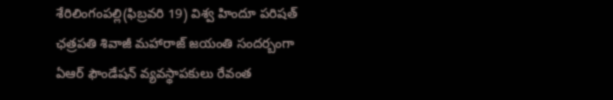శేరిలింగంపల్లి(ఫిబ్రవరి 19) విశ్వ హిందూ పరిషత్ ఛత్రపతి శివాజీ మహారాజ్ జయంతి సందర్బంగా ఏఆర్ ఫౌండేషన్ వ్యవస్థాపకులు రేవంత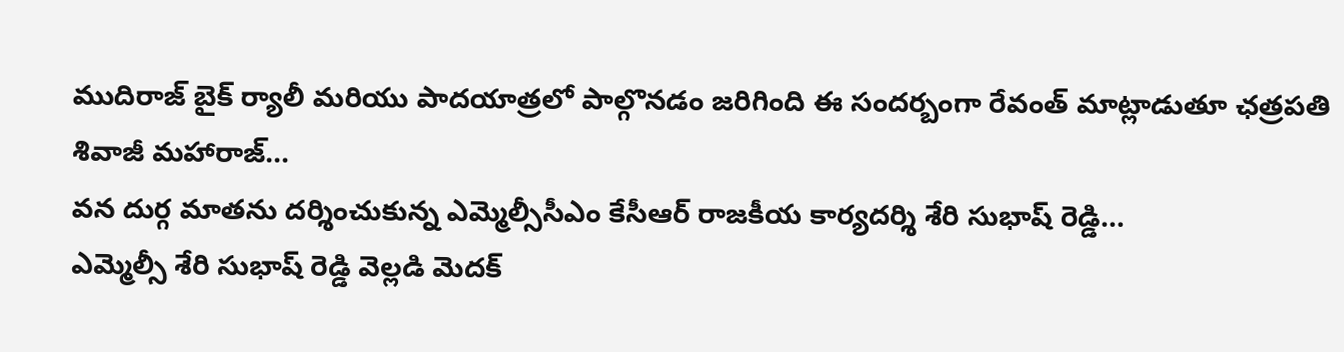ముదిరాజ్ బైక్ ర్యాలీ మరియు పాదయాత్రలో పాల్గొనడం జరిగింది ఈ సందర్బంగా రేవంత్ మాట్లాడుతూ ఛత్రపతి శివాజీ మహారాజ్…
వన దుర్గ మాతను దర్శించుకున్న ఎమ్మెల్సీసీఎం కేసీఆర్ రాజకీయ కార్యదర్శి శేరి సుభాష్ రెడ్డి…
ఎమ్మెల్సీ శేరి సుభాష్ రెడ్డి వెల్లడి మెదక్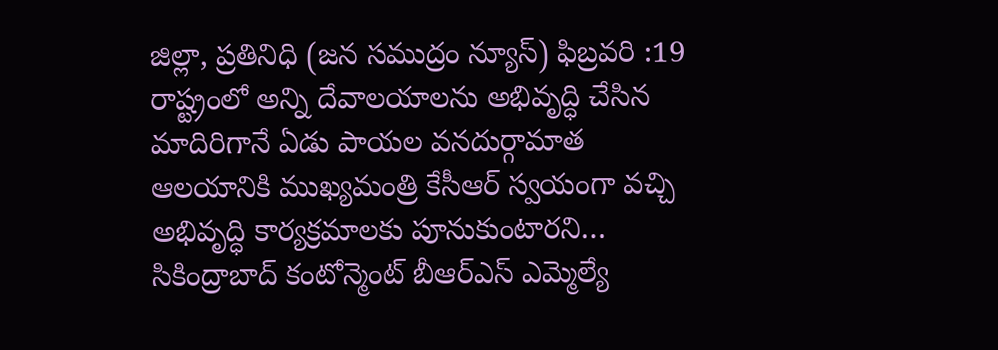జిల్లా, ప్రతినిధి (జన సముద్రం న్యూస్) ఫిబ్రవరి :19 రాష్ట్రంలో అన్ని దేవాలయాలను అభివృద్ధి చేసిన మాదిరిగానే ఏడు పాయల వనదుర్గామాత ఆలయానికి ముఖ్యమంత్రి కేసీఆర్ స్వయంగా వచ్చి అభివృద్ధి కార్యక్రమాలకు పూనుకుంటారని…
సికింద్రాబాద్ కంటోన్మెంట్ బీఆర్ఎస్ ఎమ్మెల్యే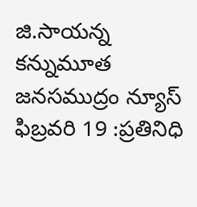జి.సాయన్న కన్నుమూత
జనసముద్రం న్యూస్ ఫిబ్రవరి 19 :ప్రతినిధి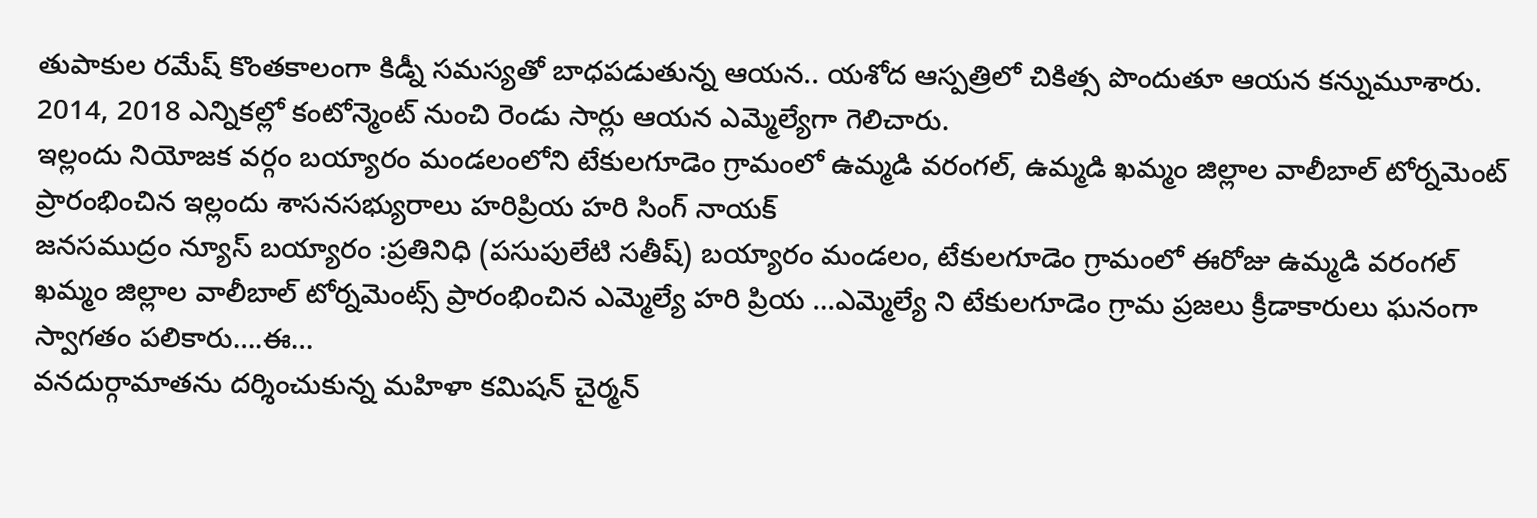తుపాకుల రమేష్ కొంతకాలంగా కిడ్నీ సమస్యతో బాధపడుతున్న ఆయన.. యశోద ఆస్పత్రిలో చికిత్స పొందుతూ ఆయన కన్నుమూశారు. 2014, 2018 ఎన్నికల్లో కంటోన్మెంట్ నుంచి రెండు సార్లు ఆయన ఎమ్మెల్యేగా గెలిచారు.
ఇల్లందు నియోజక వర్గం బయ్యారం మండలంలోని టేకులగూడెం గ్రామంలో ఉమ్మడి వరంగల్, ఉమ్మడి ఖమ్మం జిల్లాల వాలీబాల్ టోర్నమెంట్ ప్రారంభించిన ఇల్లందు శాసనసభ్యురాలు హరిప్రియ హరి సింగ్ నాయక్
జనసముద్రం న్యూస్ బయ్యారం :ప్రతినిధి (పసుపులేటి సతీష్) బయ్యారం మండలం, టేకులగూడెం గ్రామంలో ఈరోజు ఉమ్మడి వరంగల్ ఖమ్మం జిల్లాల వాలీబాల్ టోర్నమెంట్స్ ప్రారంభించిన ఎమ్మెల్యే హరి ప్రియ …ఎమ్మెల్యే ని టేకులగూడెం గ్రామ ప్రజలు క్రీడాకారులు ఘనంగా స్వాగతం పలికారు….ఈ…
వనదుర్గామాతను దర్శించుకున్న మహిళా కమిషన్ చైర్మన్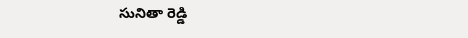సునితా రెడ్డి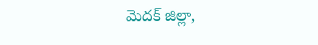మెదక్ జిల్లా,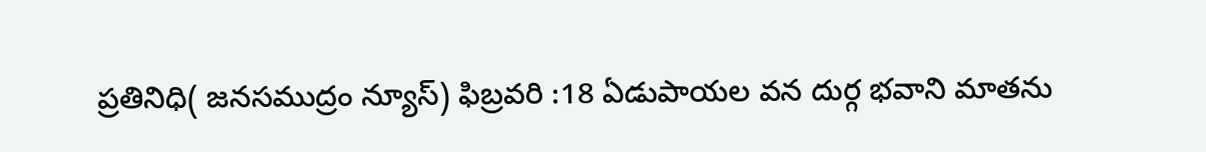ప్రతినిధి( జనసముద్రం న్యూస్) ఫిబ్రవరి :18 ఏడుపాయల వన దుర్గ భవాని మాతను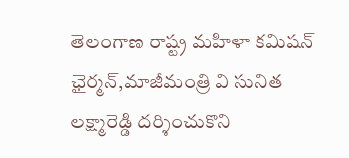తెలంగాణ రాష్ట్ర మహిళా కమిషన్ ఛైర్మన్,మాజీమంత్రి వి సునిత లక్ష్మారెడ్డి దర్శించుకొని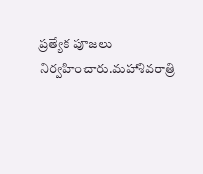ప్రత్యేక పూజలు నిర్వహించారు.మహాశివరాత్రి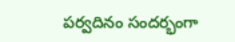పర్వదినం సందర్భంగా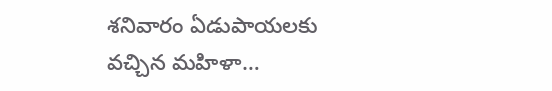శనివారం ఏడుపాయలకు వచ్చిన మహిళా…